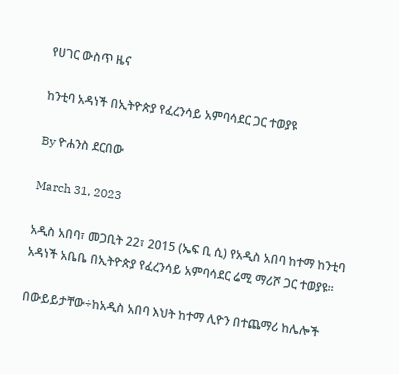የሀገር ውስጥ ዜና

ከንቲባ አዳነች በኢትዮጵያ የፈረንሳይ አምባሳደር ጋር ተወያዩ

By ዮሐንስ ደርበው

March 31, 2023

አዲስ አበባ፣ መጋቢት 22፣ 2015 (ኤፍ ቢ ሲ) የአዲስ አበባ ከተማ ከንቲባ አዳነች አቤቤ በኢትዮጵያ የፈረንሳይ አምባሳደር ሬሚ ማሪሾ ጋር ተወያዩ፡፡

በውይይታቸው÷ከአዲስ አበባ እህት ከተማ ሊዮን በተጨማሪ ከሌሎች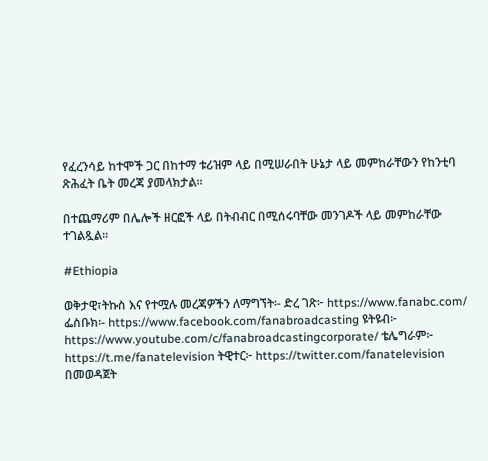የፈረንሳይ ከተሞች ጋር በከተማ ቱሪዝም ላይ በሚሠራበት ሁኔታ ላይ መምከራቸውን የከንቲባ ጽሕፈት ቤት መረጃ ያመላክታል፡፡

በተጨማሪም በሌሎች ዘርፎች ላይ በትብብር በሚሰሩባቸው መንገዶች ላይ መምከራቸው ተገልጿል፡፡

#Ethiopia

ወቅታዊ፣ትኩስ እና የተሟሉ መረጃዎችን ለማግኘት፡- ድረ ገጽ፦ https://www.fanabc.com/ ፌስቡክ፡- https://www.facebook.com/fanabroadcasting ዩትዩብ፦ https://www.youtube.com/c/fanabroadcastingcorporate/ ቴሌግራም፦ https://t.me/fanatelevision ትዊተር፦ https://twitter.com/fanatelevision በመወዳጀት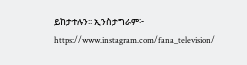ይከታተሉን፡፡ ኢንስታግራም፦ https://www.instagram.com/fana_television/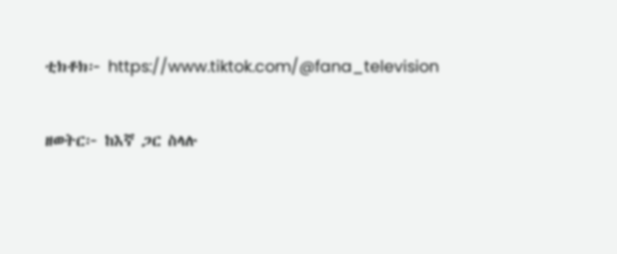ቲክቶክ፦ https://www.tiktok.com/@fana_television

ዘወትር፦ ከእኛ ጋር ስላሉ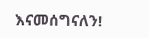እናመሰግናለን!